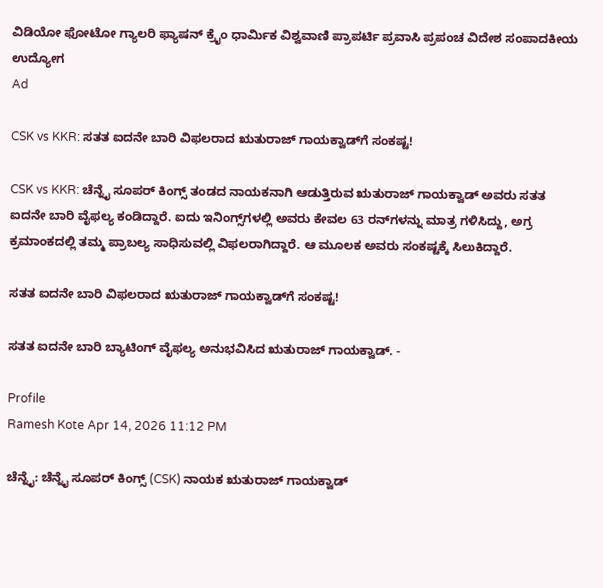ವಿಡಿಯೋ ಫೋಟೋ ಗ್ಯಾಲರಿ ಫ್ಯಾಷನ್ ಕ್ರೈಂ ಧಾರ್ಮಿಕ ವಿಶ್ವವಾಣಿ ಪ್ರಾಪರ್ಟಿ ಪ್ರವಾಸಿ ಪ್ರಪಂಚ ವಿದೇಶ ಸಂಪಾದಕೀಯ ಉದ್ಯೋಗ
Ad

CSK vs KKR: ಸತತ ಐದನೇ ಬಾರಿ ವಿಫಲರಾದ ಋತುರಾಜ್‌ ಗಾಯಕ್ವಾಡ್‌ಗೆ ಸಂಕಷ್ಟ!

CSK vs KKR: ಚೆನ್ನೈ ಸೂಪರ್‌ ಕಿಂಗ್ಸ್‌ ತಂಡದ ನಾಯಕನಾಗಿ ಆಡುತ್ತಿರುವ ಋತುರಾಜ್‌ ಗಾಯಕ್ವಾಡ್ ಅವರು ಸತತ ಐದನೇ ಬಾರಿ ವೈಫಲ್ಯ ಕಂಡಿದ್ದಾರೆ. ಐದು ಇನಿಂಗ್ಸ್‌ಗಳಲ್ಲಿ ಅವರು ಕೇವಲ 63 ರನ್‌ಗಳನ್ನು ಮಾತ್ರ ಗಳಿಸಿದ್ದು, ಅಗ್ರ ಕ್ರಮಾಂಕದಲ್ಲಿ ತಮ್ಮ ಪ್ರಾಬಲ್ಯ ಸಾಧಿಸುವಲ್ಲಿ ವಿಫಲರಾಗಿದ್ದಾರೆ. ಆ ಮೂಲಕ ಅವರು ಸಂಕಷ್ಟಕ್ಕೆ ಸಿಲುಕಿದ್ದಾರೆ.

ಸತತ ಐದನೇ ಬಾರಿ ವಿಫಲರಾದ ಋತುರಾಜ್‌ ಗಾಯಕ್ವಾಡ್‌ಗೆ ಸಂಕಷ್ಟ!

ಸತತ ಐದನೇ ಬಾರಿ ಬ್ಯಾಟಿಂಗ್‌ ವೈಫಲ್ಯ ಅನುಭವಿಸಿದ ಋತುರಾಜ್‌ ಗಾಯಕ್ವಾಡ್‌. -

Profile
Ramesh Kote Apr 14, 2026 11:12 PM

ಚೆನ್ನೈ: ಚೆನ್ನೈ ಸೂಪರ್‌ ಕಿಂಗ್ಸ್‌ (CSK) ನಾಯಕ ಋತುರಾಜ್‌ ಗಾಯಕ್ವಾಡ್‌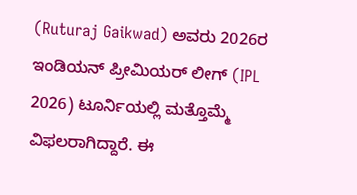(Ruturaj Gaikwad) ಅವರು 2026ರ ಇಂಡಿಯನ್‌ ಪ್ರೀಮಿಯರ್‌ ಲೀಗ್‌ (IPL 2026) ಟೂರ್ನಿಯಲ್ಲಿ ಮತ್ತೊಮ್ಮೆ ವಿಫಲರಾಗಿದ್ದಾರೆ. ಈ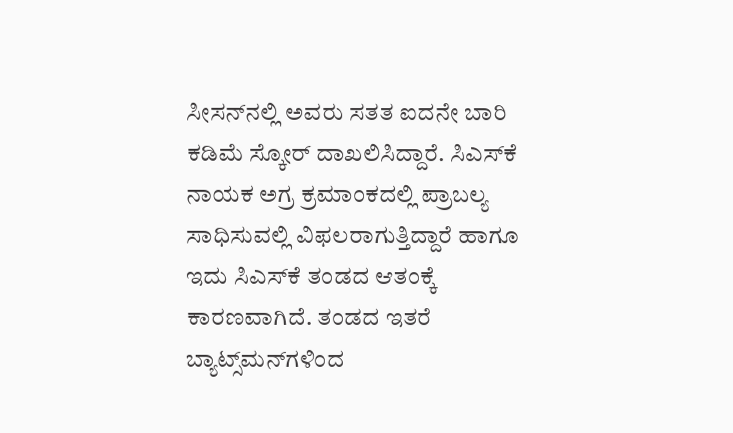ಸೀಸನ್‌ನಲ್ಲಿ ಅವರು ಸತತ ಐದನೇ ಬಾರಿ ಕಡಿಮೆ ಸ್ಕೋರ್ ದಾಖಲಿಸಿದ್ದಾರೆ. ಸಿಎಸ್‌ಕೆ ನಾಯಕ ಅಗ್ರ ಕ್ರಮಾಂಕದಲ್ಲಿ ಪ್ರಾಬಲ್ಯ ಸಾಧಿಸುವಲ್ಲಿ ವಿಫಲರಾಗುತ್ತಿದ್ದಾರೆ ಹಾಗೂ ಇದು ಸಿಎಸ್‌ಕೆ ತಂಡದ ಆತಂಕ್ಕೆ ಕಾರಣವಾಗಿದೆ. ತಂಡದ ಇತರೆ ಬ್ಯಾಟ್ಸ್‌ಮನ್‌ಗಳಿಂದ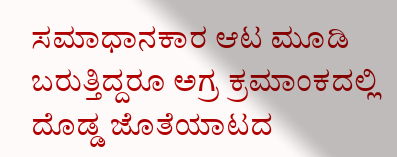ಸಮಾಧಾನಕಾರ ಆಟ ಮೂಡಿ ಬರುತ್ತಿದ್ದರೂ ಅಗ್ರ ಕ್ರಮಾಂಕದಲ್ಲಿ ದೊಡ್ಡ ಜೊತೆಯಾಟದ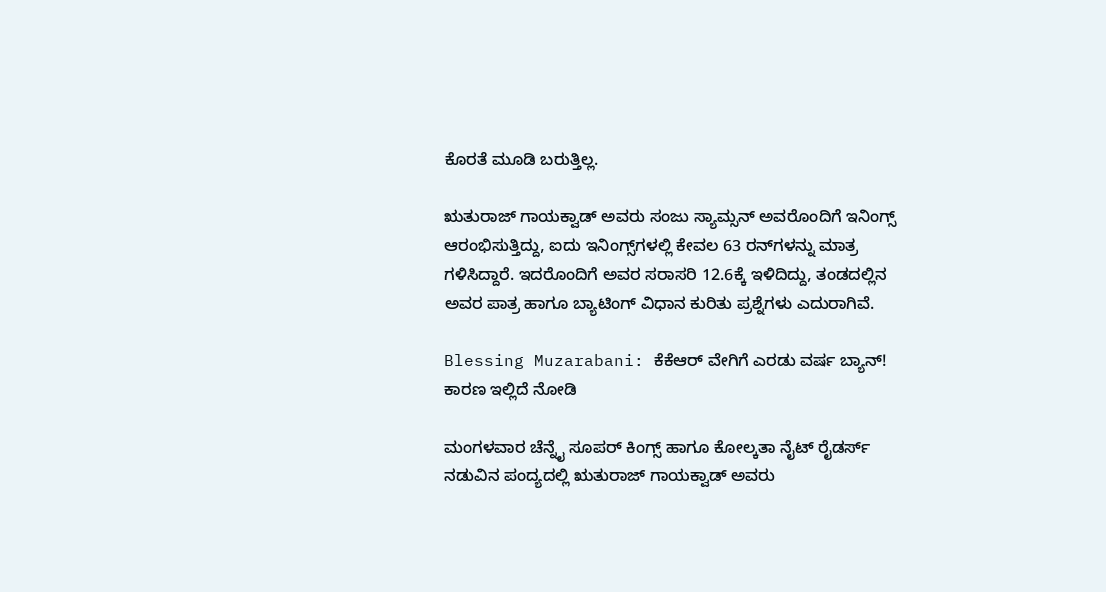ಕೊರತೆ ಮೂಡಿ ಬರುತ್ತಿಲ್ಲ.

ಋತುರಾಜ್‌ ಗಾಯಕ್ವಾಡ್‌ ಅವರು ಸಂಜು ಸ್ಯಾಮ್ಸನ್‌ ಅವರೊಂದಿಗೆ ಇನಿಂಗ್ಸ್‌ ಆರಂಭಿಸುತ್ತಿದ್ದು, ಐದು ಇನಿಂಗ್ಸ್‌ಗಳಲ್ಲಿ ಕೇವಲ 63 ರನ್‌ಗಳನ್ನು ಮಾತ್ರ ಗಳಿಸಿದ್ದಾರೆ. ಇದರೊಂದಿಗೆ ಅವರ ಸರಾಸರಿ 12.6ಕ್ಕೆ ಇಳಿದಿದ್ದು, ತಂಡದಲ್ಲಿನ ಅವರ ಪಾತ್ರ ಹಾಗೂ ಬ್ಯಾಟಿಂಗ್ ವಿಧಾನ ಕುರಿತು ಪ್ರಶ್ನೆಗಳು ಎದುರಾಗಿವೆ.

Blessing Muzarabani: ಕೆಕೆಆರ್‌ ವೇಗಿಗೆ ಎರಡು ವರ್ಷ ಬ್ಯಾನ್‌! ಕಾರಣ ಇಲ್ಲಿದೆ ನೋಡಿ

ಮಂಗಳವಾರ ಚೆನ್ನೈ ಸೂಪರ್‌ ಕಿಂಗ್ಸ್‌ ಹಾಗೂ ಕೋಲ್ಕತಾ ನೈಟ್‌ ರೈಡರ್ಸ್‌ ನಡುವಿನ ಪಂದ್ಯದಲ್ಲಿ ಋತುರಾಜ್‌ ಗಾಯಕ್ವಾಡ್‌ ಅವರು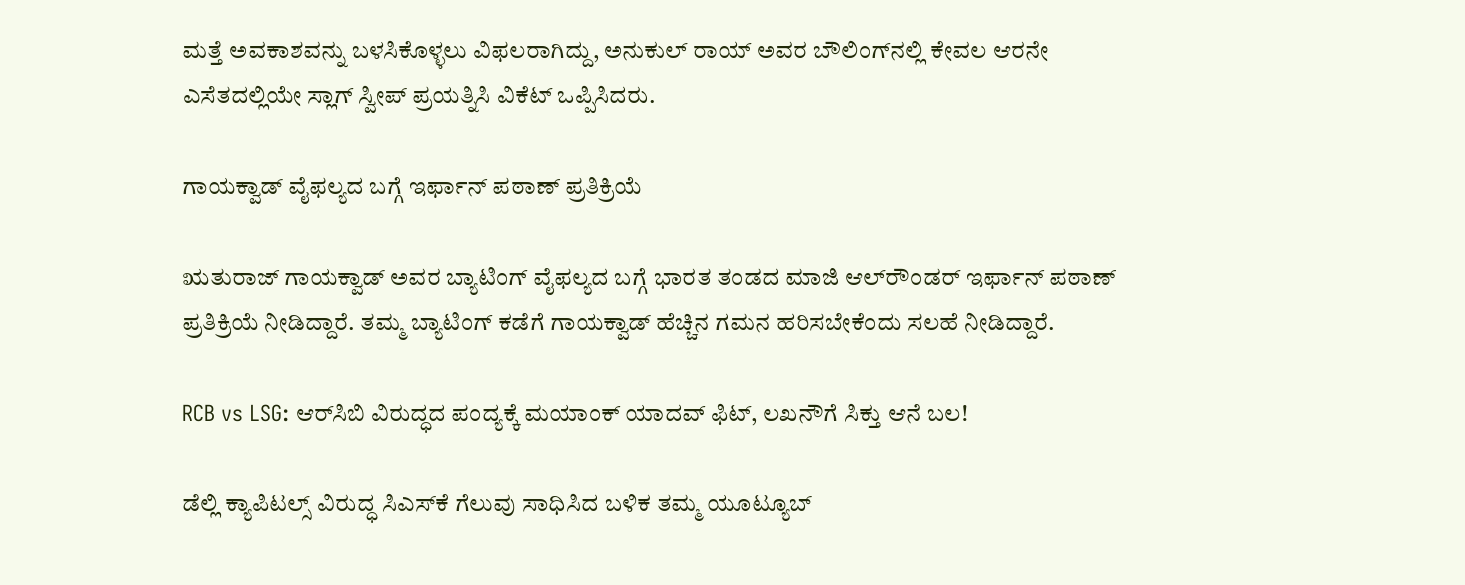ಮತ್ತೆ ಅವಕಾಶವನ್ನು ಬಳಸಿಕೊಳ್ಳಲು ವಿಫಲರಾಗಿದ್ದು, ಅನುಕುಲ್‌ ರಾಯ್‌ ಅವರ ಬೌಲಿಂಗ್‌ನಲ್ಲಿ ಕೇವಲ ಆರನೇ ಎಸೆತದಲ್ಲಿಯೇ ಸ್ಲಾಗ್ ಸ್ವೀಪ್ ಪ್ರಯತ್ನಿಸಿ ವಿಕೆಟ್ ಒಪ್ಪಿಸಿದರು.

ಗಾಯಕ್ವಾಡ್‌ ವೈಫಲ್ಯದ ಬಗ್ಗೆ ಇರ್ಫಾನ್‌ ಪಠಾಣ್‌ ಪ್ರತಿಕ್ರಿಯೆ

ಋತುರಾಜ್‌ ಗಾಯಕ್ವಾಡ್‌ ಅವರ ಬ್ಯಾಟಿಂಗ್ ವೈಫಲ್ಯದ ಬಗ್ಗೆ ಭಾರತ ತಂಡದ ಮಾಜಿ ಆಲ್‌ರೌಂಡರ್‌ ಇರ್ಫಾನ್‌ ಪಠಾಣ್‌ ಪ್ರತಿಕ್ರಿಯೆ ನೀಡಿದ್ದಾರೆ. ತಮ್ಮ ಬ್ಯಾಟಿಂಗ್‌ ಕಡೆಗೆ ಗಾಯಕ್ವಾಡ್‌ ಹೆಚ್ಚಿನ ಗಮನ ಹರಿಸಬೇಕೆಂದು ಸಲಹೆ ನೀಡಿದ್ದಾರೆ.

RCB vs LSG: ಆರ್‌ಸಿಬಿ ವಿರುದ್ಧದ ಪಂದ್ಯಕ್ಕೆ ಮಯಾಂಕ್‌ ಯಾದವ್‌ ಫಿಟ್‌, ಲಖನೌಗೆ ಸಿಕ್ತು ಆನೆ ಬಲ!

ಡೆಲ್ಲಿ ಕ್ಯಾಪಿಟಲ್ಸ್‌ ವಿರುದ್ಧ ಸಿಎಸ್‌ಕೆ ಗೆಲುವು ಸಾಧಿಸಿದ ಬಳಿಕ ತಮ್ಮ ಯೂಟ್ಯೂಬ್‌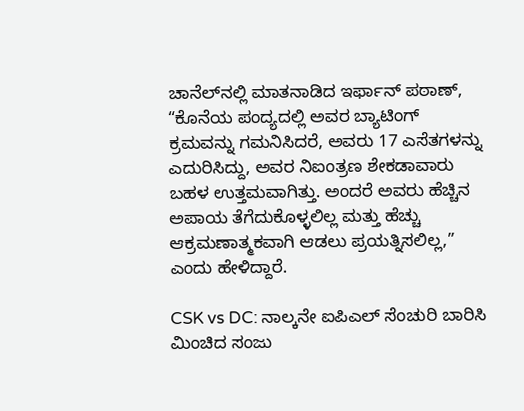ಚಾನೆಲ್‌ನಲ್ಲಿ ಮಾತನಾಡಿದ ಇರ್ಫಾನ್‌ ಪಠಾಣ್‌, “ಕೊನೆಯ ಪಂದ್ಯದಲ್ಲಿ ಅವರ ಬ್ಯಾಟಿಂಗ್ ಕ್ರಮವನ್ನು ಗಮನಿಸಿದರೆ, ಅವರು 17 ಎಸೆತಗಳನ್ನು ಎದುರಿಸಿದ್ದು, ಅವರ ನಿಐಂತ್ರಣ ಶೇಕಡಾವಾರು ಬಹಳ ಉತ್ತಮವಾಗಿತ್ತು. ಅಂದರೆ ಅವರು ಹೆಚ್ಚಿನ ಅಪಾಯ ತೆಗೆದುಕೊಳ್ಳಲಿಲ್ಲ ಮತ್ತು ಹೆಚ್ಚು ಆಕ್ರಮಣಾತ್ಮಕವಾಗಿ ಆಡಲು ಪ್ರಯತ್ನಿಸಲಿಲ್ಲ,” ಎಂದು ಹೇಳಿದ್ದಾರೆ.

CSK vs DC: ನಾಲ್ಕನೇ ಐಪಿಎಲ್‌ ಸೆಂಚುರಿ ಬಾರಿಸಿ ಮಿಂಚಿದ ಸಂಜು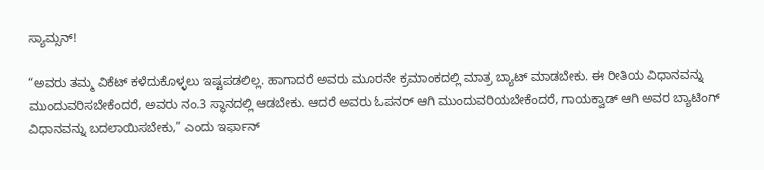ಸ್ಯಾಮ್ಸನ್‌!

“ಅವರು ತಮ್ಮ ವಿಕೆಟ್ ಕಳೆದುಕೊಳ್ಳಲು ಇಷ್ಟಪಡಲಿಲ್ಲ. ಹಾಗಾದರೆ ಅವರು ಮೂರನೇ ಕ್ರಮಾಂಕದಲ್ಲಿ ಮಾತ್ರ ಬ್ಯಾಟ್‌ ಮಾಡಬೇಕು. ಈ ರೀತಿಯ ವಿಧಾನವನ್ನು ಮುಂದುವರಿಸಬೇಕೆಂದರೆ, ಅವರು ನಂ.3 ಸ್ಥಾನದಲ್ಲಿ ಆಡಬೇಕು. ಆದರೆ ಅವರು ಓಪನರ್ ಆಗಿ ಮುಂದುವರಿಯಬೇಕೆಂದರೆ, ಗಾಯಕ್ವಾಡ್‌ ಆಗಿ ಅವರ ಬ್ಯಾಟಿಂಗ್ ವಿಧಾನವನ್ನು ಬದಲಾಯಿಸಬೇಕು,” ಎಂದು ಇರ್ಫಾನ್‌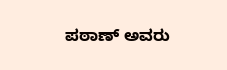ಪಠಾಣ್‌ ಅವರು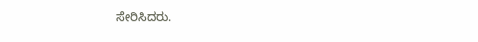ಸೇರಿಸಿದರು.